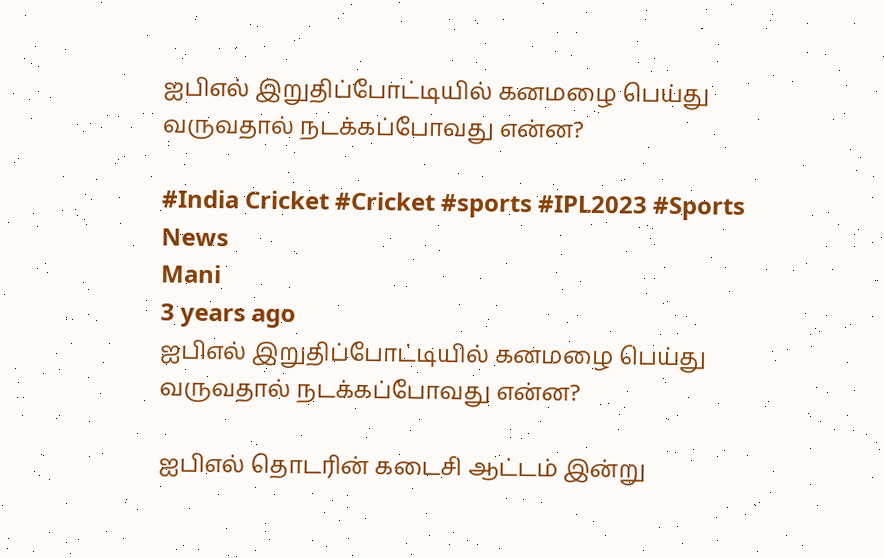ஐபிஎல் இறுதிப்போட்டியில் கனமழை பெய்து வருவதால் நடக்கப்போவது என்ன?

#India Cricket #Cricket #sports #IPL2023 #Sports News
Mani
3 years ago
ஐபிஎல் இறுதிப்போட்டியில் கனமழை பெய்து வருவதால் நடக்கப்போவது என்ன?

ஐபிஎல் தொடரின் கடைசி ஆட்டம் இன்று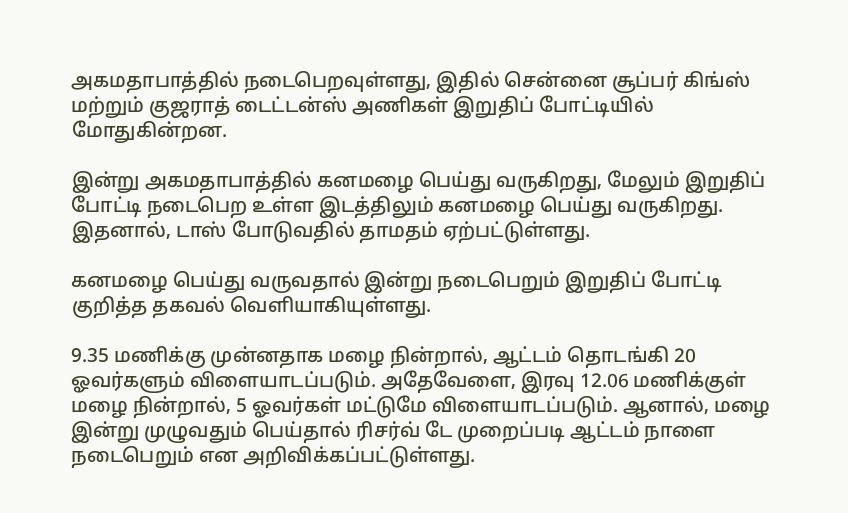அகமதாபாத்தில் நடைபெறவுள்ளது, இதில் சென்னை சூப்பர் கிங்ஸ் மற்றும் குஜராத் டைட்டன்ஸ் அணிகள் இறுதிப் போட்டியில் மோதுகின்றன.

இன்று அகமதாபாத்தில் கனமழை பெய்து வருகிறது, மேலும் இறுதிப் போட்டி நடைபெற உள்ள இடத்திலும் கனமழை பெய்து வருகிறது. இதனால், டாஸ் போடுவதில் தாமதம் ஏற்பட்டுள்ளது.

கனமழை பெய்து வருவதால் இன்று நடைபெறும் இறுதிப் போட்டி குறித்த தகவல் வெளியாகியுள்ளது.

9.35 மணிக்கு முன்னதாக மழை நின்றால், ஆட்டம் தொடங்கி 20 ஓவர்களும் விளையாடப்படும். அதேவேளை, இரவு 12.06 மணிக்குள் மழை நின்றால், 5 ஓவர்கள் மட்டுமே விளையாடப்படும். ஆனால், மழை இன்று முழுவதும் பெய்தால் ரிசர்வ் டே முறைப்படி ஆட்டம் நாளை நடைபெறும் என அறிவிக்கப்பட்டுள்ளது.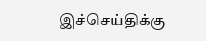இச்செய்திக்கு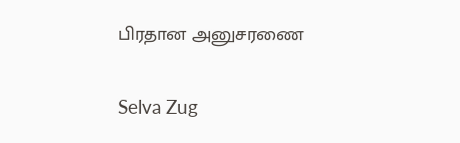பிரதான அனுசரணை

Selva Zug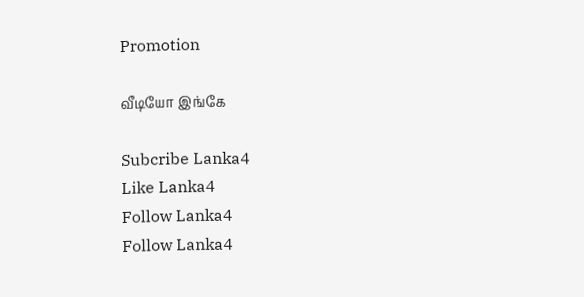Promotion

வீடியோ இங்கே

Subcribe Lanka4
Like Lanka4
Follow Lanka4
Follow Lanka4